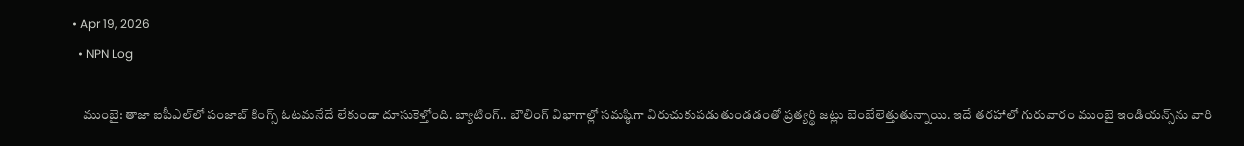• Apr 19, 2026
  • NPN Log

    ముంబై: తాజా ఐపీఎల్‌లో పంజాబ్‌ కింగ్స్‌ ఓటమనేదే లేకుండా దూసుకెళ్తోంది. బ్యాటింగ్‌.. బౌలింగ్‌ విభాగాల్లో సమష్ఠిగా విరుచుకుపడుతుండడంతో ప్రత్యర్థి జట్లు బెంబేలెత్తుతున్నాయి. ఇదే తరహాలో గురువారం ముంబై ఇండియన్స్‌ను వారి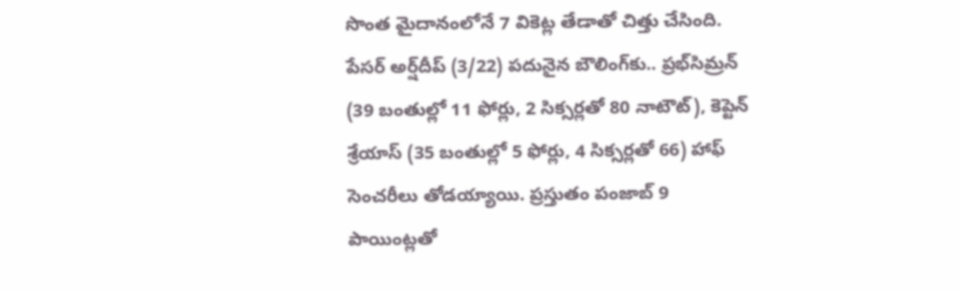సొంత మైదానంలోనే 7 వికెట్ల తేడాతో చిత్తు చేసింది. పేసర్‌ అర్ష్‌దీప్‌ (3/22) పదునైన బౌలింగ్‌కు.. ప్రభ్‌సిమ్రన్‌ (39 బంతుల్లో 11 ఫోర్లు, 2 సిక్సర్లతో 80 నాటౌట్‌), కెప్టెన్‌ శ్రేయాస్‌ (35 బంతుల్లో 5 ఫోర్లు, 4 సిక్సర్లతో 66) హాఫ్‌ సెంచరీలు తోడయ్యాయి. ప్రస్తుతం పంజాబ్‌ 9 పాయింట్లతో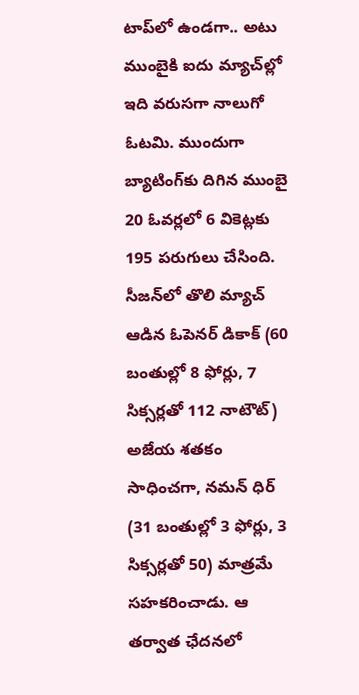టాప్‌లో ఉండగా.. అటు ముంబైకి ఐదు మ్యాచ్‌ల్లో ఇది వరుసగా నాలుగో ఓటమి. ముందుగా బ్యాటింగ్‌కు దిగిన ముంబై 20 ఓవర్లలో 6 వికెట్లకు 195 పరుగులు చేసింది. సీజన్‌లో తొలి మ్యాచ్‌ ఆడిన ఓపెనర్‌ డికాక్‌ (60 బంతుల్లో 8 ఫోర్లు, 7 సిక్సర్లతో 112 నాటౌట్‌) అజేయ శతకం సాధించగా, నమన్‌ ధిర్‌ (31 బంతుల్లో 3 ఫోర్లు, 3 సిక్సర్లతో 50) మాత్రమే సహకరించాడు. ఆ తర్వాత ఛేదనలో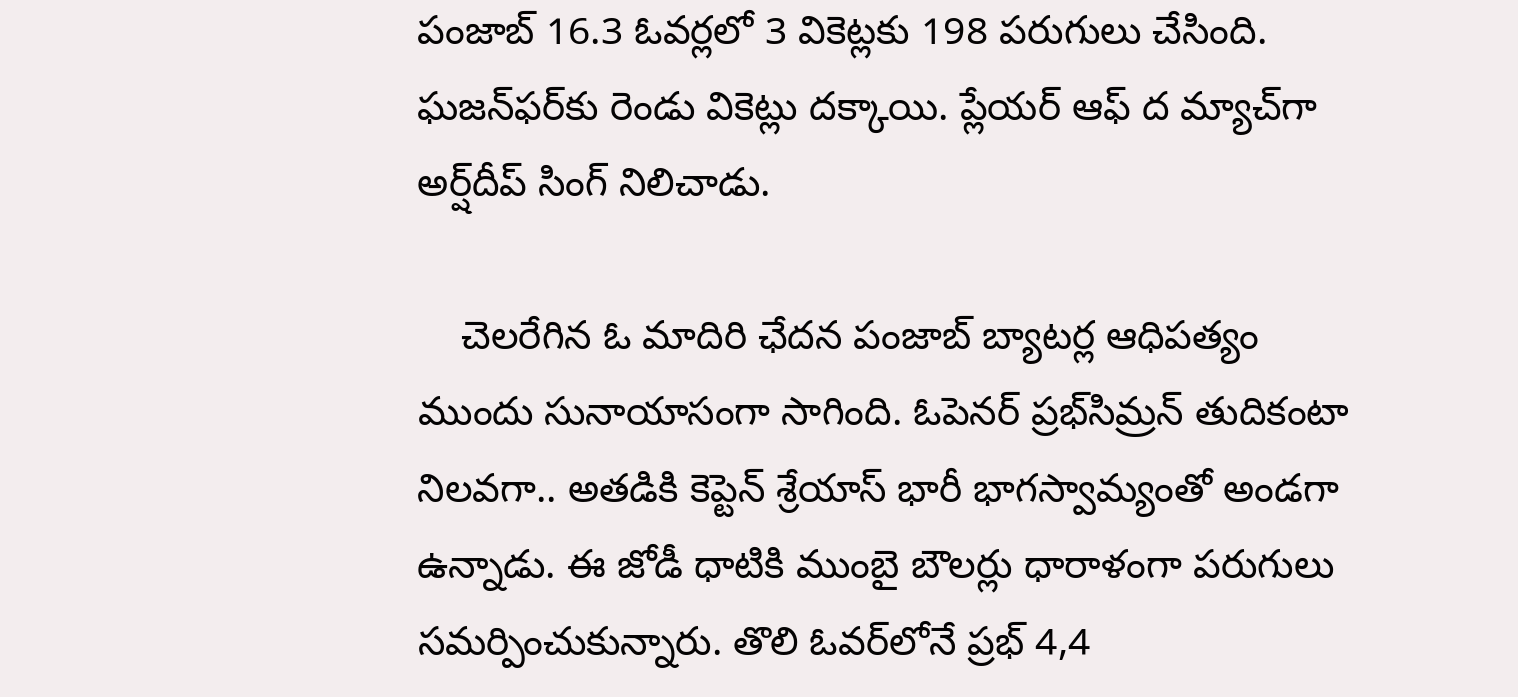పంజాబ్‌ 16.3 ఓవర్లలో 3 వికెట్లకు 198 పరుగులు చేసింది. ఘజన్‌ఫర్‌కు రెండు వికెట్లు దక్కాయి. ప్లేయర్‌ ఆఫ్‌ ద మ్యాచ్‌గా అర్ష్‌దీప్‌ సింగ్‌ నిలిచాడు.

    చెలరేగిన ఓ మాదిరి ఛేదన పంజాబ్‌ బ్యాటర్ల ఆధిపత్యం ముందు సునాయాసంగా సాగింది. ఓపెనర్‌ ప్రభ్‌సిమ్రన్‌ తుదికంటా నిలవగా.. అతడికి కెప్టెన్‌ శ్రేయాస్‌ భారీ భాగస్వామ్యంతో అండగా ఉన్నాడు. ఈ జోడీ ధాటికి ముంబై బౌలర్లు ధారాళంగా పరుగులు సమర్పించుకున్నారు. తొలి ఓవర్‌లోనే ప్రభ్‌ 4,4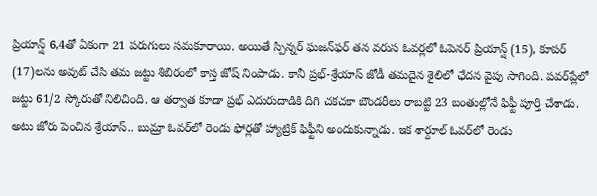ప్రియాన్ష్‌ 6,4తో ఏకంగా 21 పరుగులు సమకూరాయి. అయితే స్పిన్నర్‌ ఘజన్‌ఫర్‌ తన వరుస ఓవర్లలో ఓపెనర్‌ ప్రియాన్ష్‌ (15), కూపర్‌ (17)లను అవుట్‌ చేసి తమ జట్టు శిబిరంలో కాస్త జోష్‌ నింపాడు. కానీ ప్రభ్‌-శ్రేయాస్‌ జోడీ తమదైన శైలిలో ఛేదన వైపు సాగింది. పవర్‌ప్లేలో జట్టు 61/2 స్కోరుతో నిలిచింది. ఆ తర్వాత కూడా ప్రభ్‌ ఎదురుదాడికి దిగి చకచకా బౌండరీలు రాబట్టి 23 బంతుల్లోనే ఫిఫ్టీ పూర్తి చేశాడు. అటు జోరు పెంచిన శ్రేయాస్‌.. బుమ్రా ఓవర్‌లో రెండు ఫోర్లతో హ్యాట్రిక్‌ ఫిఫ్టీని అందుకున్నాడు. ఇక శార్దూల్‌ ఓవర్‌లో రెండు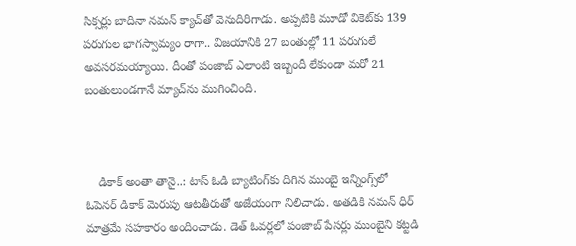సిక్సర్లు బాదినా నమన్‌ క్యాచ్‌తో వెనుదిరిగాడు. అప్పటికి మూడో వికెట్‌కు 139 పరుగుల భాగస్వామ్యం రాగా.. విజయానికి 27 బంతుల్లో 11 పరుగులే అవసరమయ్యాయి. దీంతో పంజాబ్‌ ఎలాంటి ఇబ్బందీ లేకుండా మరో 21 బంతులుండగానే మ్యాచ్‌ను ముగించింది.



    డికాక్‌ అంతా తానై..: టాస్‌ ఓడి బ్యాటింగ్‌కు దిగిన ముంబై ఇన్నింగ్స్‌లో ఓపెనర్‌ డికాక్‌ మెరుపు ఆటతీరుతో అజేయంగా నిలిచాడు. అతడికి నమన్‌ ధిర్‌ మాత్రమే సహకారం అందించాడు. డెత్‌ ఓవర్లలో పంజాబ్‌ పేసర్లు ముంబైని కట్టడి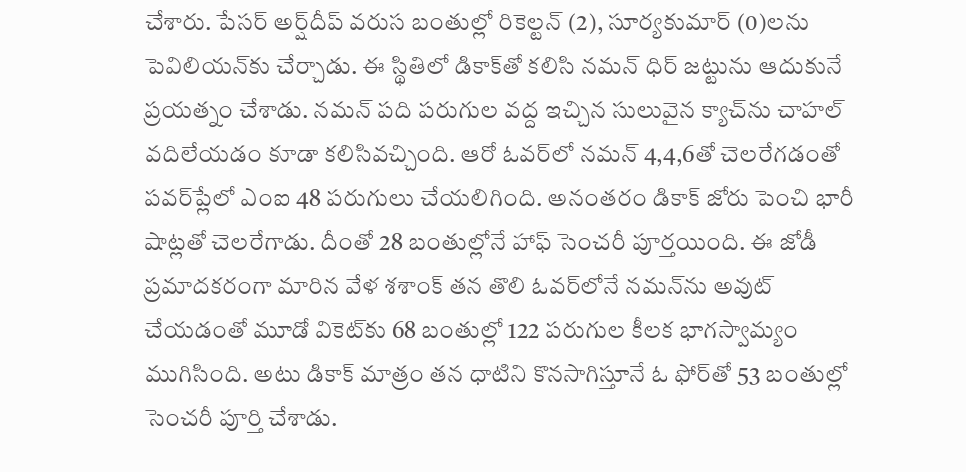చేశారు. పేసర్‌ అర్ష్‌దీప్‌ వరుస బంతుల్లో రికెల్టన్‌ (2), సూర్యకుమార్‌ (0)లను పెవిలియన్‌కు చేర్చాడు. ఈ స్థితిలో డికాక్‌తో కలిసి నమన్‌ ధిర్‌ జట్టును ఆదుకునే ప్రయత్నం చేశాడు. నమన్‌ పది పరుగుల వద్ద ఇచ్చిన సులువైన క్యాచ్‌ను చాహల్‌ వదిలేయడం కూడా కలిసివచ్చింది. ఆరో ఓవర్‌లో నమన్‌ 4,4,6తో చెలరేగడంతో పవర్‌ప్లేలో ఎంఐ 48 పరుగులు చేయలిగింది. అనంతరం డికాక్‌ జోరు పెంచి భారీ షాట్లతో చెలరేగాడు. దీంతో 28 బంతుల్లోనే హాఫ్‌ సెంచరీ పూర్తయింది. ఈ జోడీ ప్రమాదకరంగా మారిన వేళ శశాంక్‌ తన తొలి ఓవర్‌లోనే నమన్‌ను అవుట్‌ చేయడంతో మూడో వికెట్‌కు 68 బంతుల్లో 122 పరుగుల కీలక భాగస్వామ్యం ముగిసింది. అటు డికాక్‌ మాత్రం తన ధాటిని కొనసాగిస్తూనే ఓ ఫోర్‌తో 53 బంతుల్లో సెంచరీ పూర్తి చేశాడు.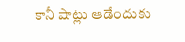కానీ షాట్లు ఆడేందుకు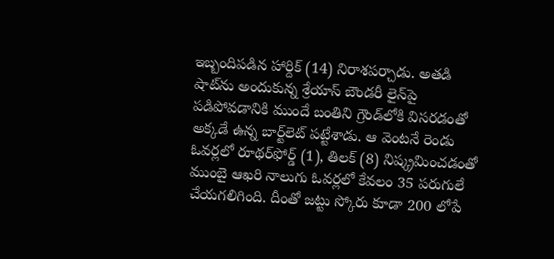ఇబ్బందిపడిన హార్దిక్‌ (14) నిరాశపర్చాడు. అతడి షాట్‌ను అందుకున్న శ్రేయాస్‌ బౌండరీ లైన్‌పై పడిపోవడానికి ముందే బంతిని గ్రౌండ్‌లోకి విసరడంతో అక్కడే ఉన్న బార్ట్‌లెట్‌ పట్టేశాడు. ఆ వెంటనే రెండు ఓవర్లలో రూథర్‌ఫోర్డ్‌ (1), తిలక్‌ (8) నిష్క్రమించడంతో ముంబై ఆఖరి నాలుగు ఓవర్లలో కేవలం 35 పరుగులే చేయగలిగింది. దీంతో జట్టు స్కోరు కూడా 200 లోపే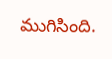ముగిసింది.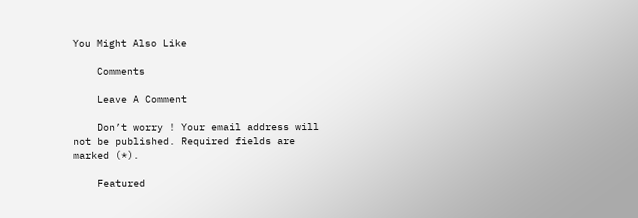You Might Also Like

    Comments

    Leave A Comment

    Don’t worry ! Your email address will not be published. Required fields are marked (*).

    Featured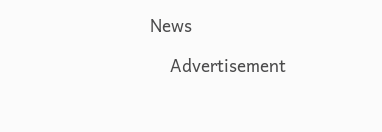News

    Advertisement